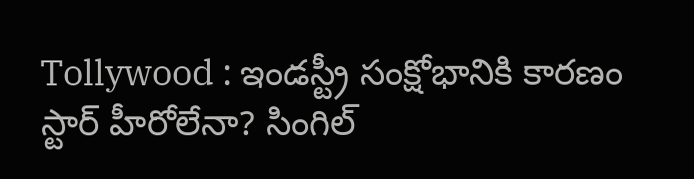Tollywood : ఇండస్ట్రీ సంక్షోభానికి కారణం స్టార్ హీరోలేనా? సింగిల్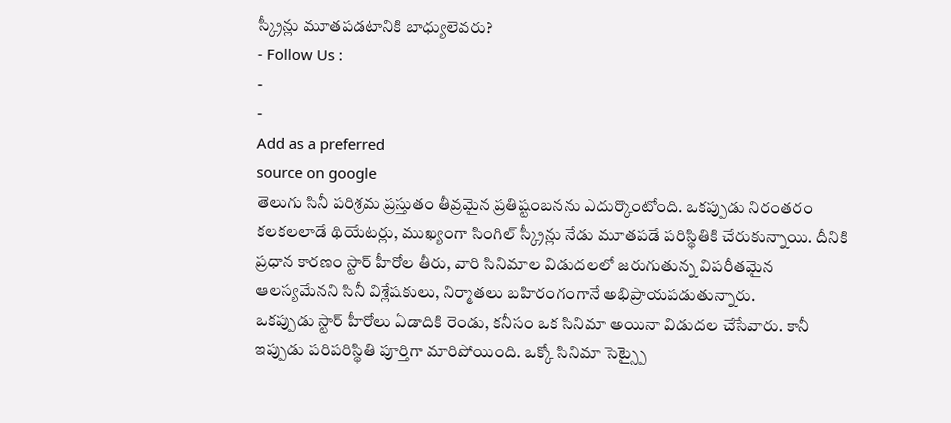స్క్రీన్లు మూతపడటానికి బాధ్యులెవరు?
- Follow Us :
-
-
Add as a preferred
source on google
తెలుగు సినీ పరిశ్రమ ప్రస్తుతం తీవ్రమైన ప్రతిష్టంబనను ఎదుర్కొంటోంది. ఒకప్పుడు నిరంతరం కలకలలాడే థియేటర్లు, ముఖ్యంగా సింగిల్ స్క్రీన్లు నేడు మూతపడే పరిస్థితికి చేరుకున్నాయి. దీనికి ప్రధాన కారణం స్టార్ హీరోల తీరు, వారి సినిమాల విడుదలలో జరుగుతున్న విపరీతమైన ఆలస్యమేనని సినీ విశ్లేషకులు, నిర్మాతలు బహిరంగంగానే అభిప్రాయపడుతున్నారు.
ఒకప్పుడు స్టార్ హీరోలు ఏడాదికి రెండు, కనీసం ఒక సినిమా అయినా విడుదల చేసేవారు. కానీ ఇప్పుడు పరిపరిస్థితి పూర్తిగా మారిపోయింది. ఒక్కో సినిమా సెట్స్పై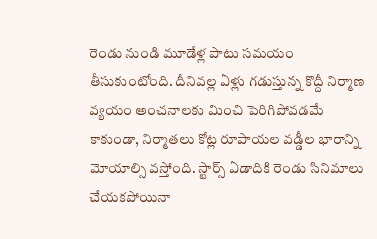రెండు నుండి మూడేళ్ల పాటు సమయం తీసుకుంటోంది. దీనివల్ల ఏళ్లు గడుస్తున్న కొద్దీ నిర్మాణ వ్యయం అంచనాలకు మించి పెరిగిపోవడమే కాకుండా, నిర్మాతలు కోట్ల రూపాయల వడ్డీల భారాన్ని మోయాల్సి వస్తోంది. స్టార్స్ ఏడాదికి రెండు సినిమాలు చేయకపోయినా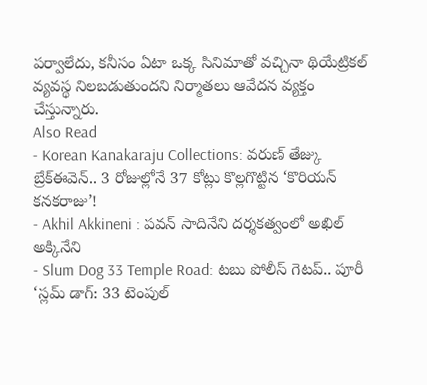పర్వాలేదు, కనీసం ఏటా ఒక్క సినిమాతో వచ్చినా థియేట్రికల్ వ్యవస్థ నిలబడుతుందని నిర్మాతలు ఆవేదన వ్యక్తం చేస్తున్నారు.
Also Read
- Korean Kanakaraju Collections: వరుణ్ తేజ్కు బ్రేక్ఈవెన్.. 3 రోజుల్లోనే 37 కోట్లు కొల్లగొట్టిన ‘కొరియన్ కనకరాజు’!
- Akhil Akkineni : పవన్ సాదినేని దర్శకత్వంలో అఖిల్ అక్కినేని
- Slum Dog 33 Temple Road: టబు పోలీస్ గెటప్.. పూరీ ‘స్లమ్ డాగ్: 33 టెంపుల్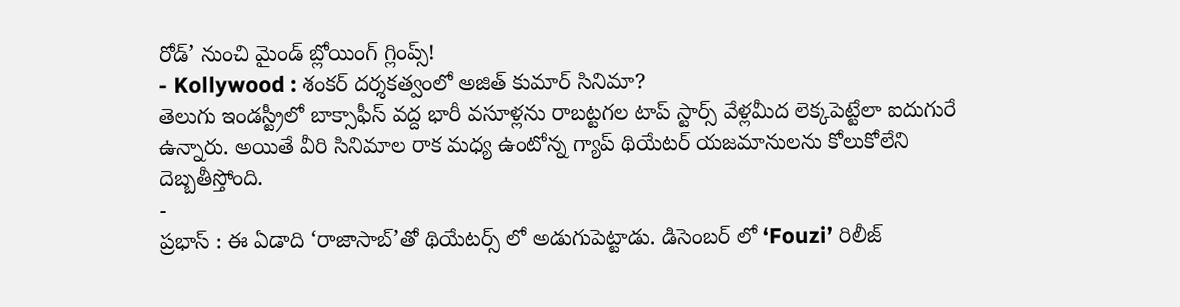రోడ్’ నుంచి మైండ్ బ్లోయింగ్ గ్లింప్స్!
- Kollywood : శంకర్ దర్శకత్వంలో అజిత్ కుమార్ సినిమా?
తెలుగు ఇండస్ట్రీలో బాక్సాఫీస్ వద్ద భారీ వసూళ్లను రాబట్టగల టాప్ స్టార్స్ వేళ్లమీద లెక్కపెట్టేలా ఐదుగురే ఉన్నారు. అయితే వీరి సినిమాల రాక మధ్య ఉంటోన్న గ్యాప్ థియేటర్ యజమానులను కోలుకోలేని దెబ్బతీస్తోంది.
-
ప్రభాస్ : ఈ ఏడాది ‘రాజాసాబ్’తో థియేటర్స్ లో అడుగుపెట్టాడు. డిసెంబర్ లో ‘Fouzi’ రిలీజ్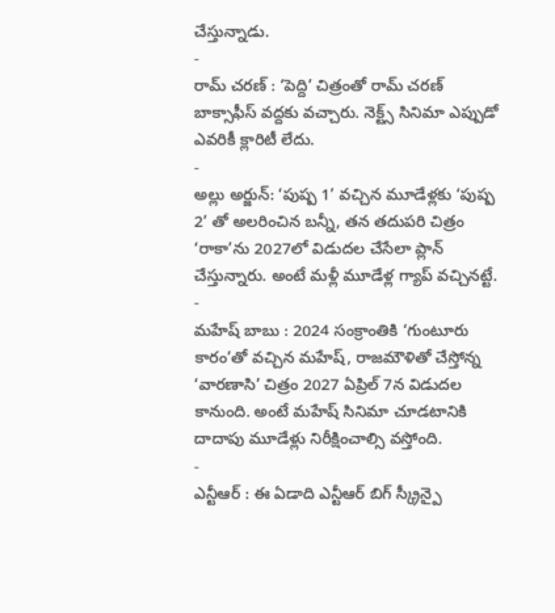చేస్తున్నాడు.
-
రామ్ చరణ్ : ‘పెద్ది’ చిత్రంతో రామ్ చరణ్ బాక్సాఫీస్ వద్దకు వచ్చారు. నెక్ట్స్ సినిమా ఎప్పుడో ఎవరికీ క్లారిటీ లేదు.
-
అల్లు అర్జున్: ‘పుష్ప 1’ వచ్చిన మూడేళ్లకు ‘పుష్ప 2’ తో అలరించిన బన్నీ, తన తదుపరి చిత్రం ‘రాకా’ను 2027లో విడుదల చేసేలా ప్లాన్ చేస్తున్నారు. అంటే మళ్లీ మూడేళ్ల గ్యాప్ వచ్చినట్టే.
-
మహేష్ బాబు : 2024 సంక్రాంతికి ‘గుంటూరు కారం’తో వచ్చిన మహేష్, రాజమౌళితో చేస్తోన్న ‘వారణాసి’ చిత్రం 2027 ఏప్రిల్ 7న విడుదల కానుంది. అంటే మహేష్ సినిమా చూడటానికి దాదాపు మూడేళ్లు నిరీక్షించాల్సి వస్తోంది.
-
ఎన్టీఆర్ : ఈ ఏడాది ఎన్టీఆర్ బిగ్ స్క్రీన్పై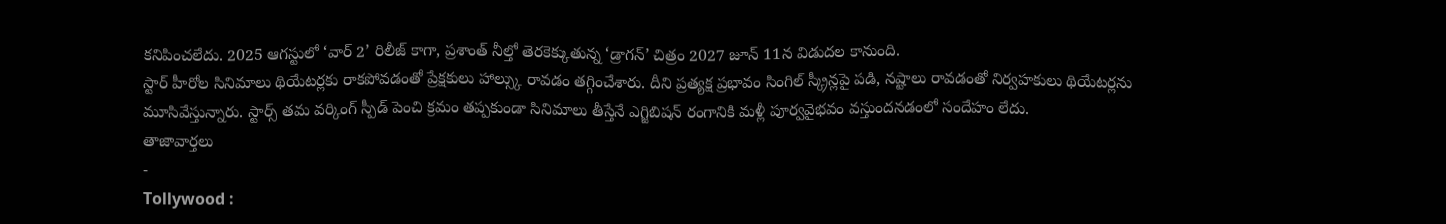కనిపించలేదు. 2025 ఆగస్టులో ‘వార్ 2’ రిలీజ్ కాగా, ప్రశాంత్ నీల్తో తెరకెక్కుతున్న ‘డ్రాగన్’ చిత్రం 2027 జూన్ 11న విడుదల కానుంది.
స్టార్ హీరోల సినిమాలు థియేటర్లకు రాకపోవడంతో ప్రేక్షకులు హాల్స్కు రావడం తగ్గించేశారు. దీని ప్రత్యక్ష ప్రభావం సింగిల్ స్క్రీన్లపై పడి, నష్టాలు రావడంతో నిర్వహకులు థియేటర్లను మూసివేస్తున్నారు. స్టార్స్ తమ వర్కింగ్ స్పీడ్ పెంచి క్రమం తప్పకుండా సినిమాలు తీస్తేనే ఎగ్జిబిషన్ రంగానికి మళ్లీ పూర్వవైభవం వస్తుందనడంలో సందేహం లేదు.
తాజావార్తలు
-
Tollywood :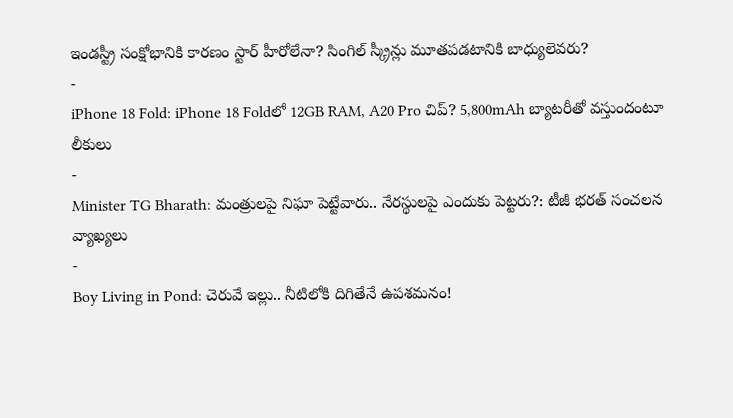ఇండస్ట్రీ సంక్షోభానికి కారణం స్టార్ హీరోలేనా? సింగిల్ స్క్రీన్లు మూతపడటానికి బాధ్యులెవరు?
-
iPhone 18 Fold: iPhone 18 Foldలో 12GB RAM, A20 Pro చిప్? 5,800mAh బ్యాటరీతో వస్తుందంటూ లీకులు
-
Minister TG Bharath: మంత్రులపై నిఘా పెట్టేవారు.. నేరస్థులపై ఎందుకు పెట్టరు?: టీజీ భరత్ సంచలన వ్యాఖ్యలు
-
Boy Living in Pond: చెరువే ఇల్లు.. నీటిలోకి దిగితేనే ఉపశమనం!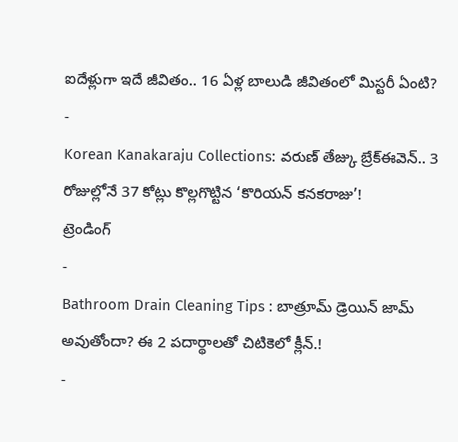ఐదేళ్లుగా ఇదే జీవితం.. 16 ఏళ్ల బాలుడి జీవితంలో మిస్టరీ ఏంటి?
-
Korean Kanakaraju Collections: వరుణ్ తేజ్కు బ్రేక్ఈవెన్.. 3 రోజుల్లోనే 37 కోట్లు కొల్లగొట్టిన ‘కొరియన్ కనకరాజు’!
ట్రెండింగ్
-
Bathroom Drain Cleaning Tips : బాత్రూమ్ డ్రెయిన్ జామ్ అవుతోందా? ఈ 2 పదార్థాలతో చిటికెలో క్లీన్.!
-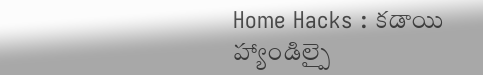Home Hacks : కడాయి హ్యాండిల్పై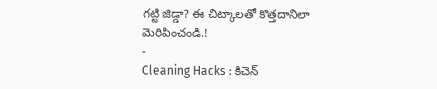గట్టి జిడ్డా? ఈ చిట్కాలతో కొత్తదానిలా మెరిపించండి.!
-
Cleaning Hacks : కిచెన్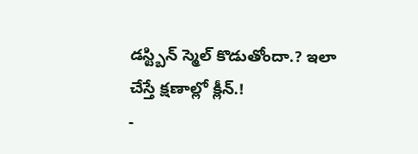డస్ట్బిన్ స్మెల్ కొడుతోందా.? ఇలా చేస్తే క్షణాల్లో క్లీన్.!
-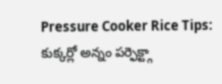Pressure Cooker Rice Tips: కుక్కర్లో అన్నం పర్ఫెక్ట్గా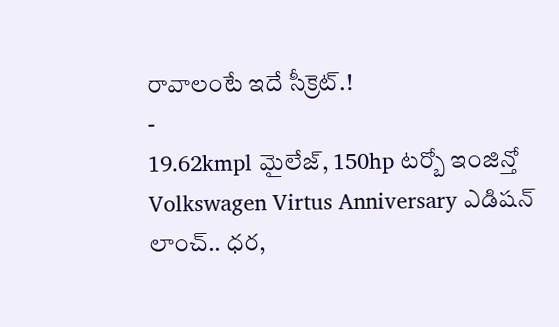రావాలంటే ఇదే సీక్రెట్.!
-
19.62kmpl మైలేజ్, 150hp టర్బో ఇంజిన్తో Volkswagen Virtus Anniversary ఎడిషన్ లాంచ్.. ధర,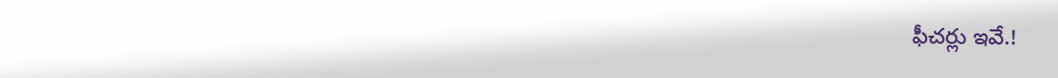ఫీచర్లు ఇవే.!